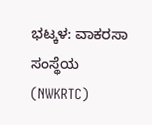ಭಟ್ಕಳ: ವಾಕರಸಾ ಸಂಸ್ಥೆಯ (NWKRTC)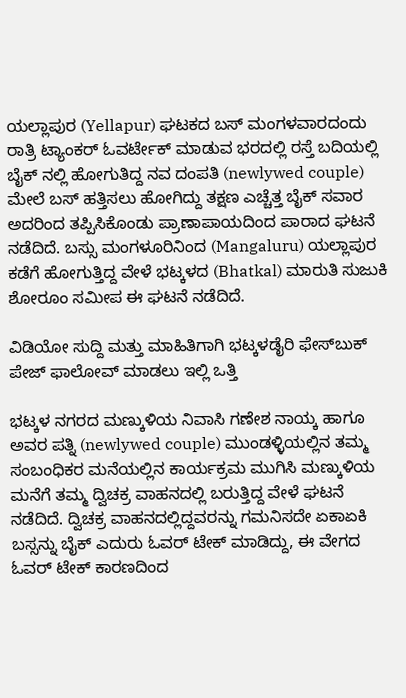ಯಲ್ಲಾಪುರ (Yellapur) ಘಟಕದ ಬಸ್ ಮಂಗಳವಾರದಂದು ರಾತ್ರಿ ಟ್ಯಾಂಕರ್ ಓವರ್ಟೇಕ್ ಮಾಡುವ ಭರದಲ್ಲಿ ರಸ್ತೆ ಬದಿಯಲ್ಲಿ ಬೈಕ್ ನಲ್ಲಿ ಹೋಗುತಿದ್ದ ನವ ದಂಪತಿ (newlywed couple) ಮೇಲೆ ಬಸ್ ಹತ್ತಿಸಲು ಹೋಗಿದ್ದು ತಕ್ಷಣ ಎಚ್ಚೆತ್ತ ಬೈಕ್ ಸವಾರ ಅದರಿಂದ ತಪ್ಪಿಸಿಕೊಂಡು ಪ್ರಾಣಾಪಾಯದಿಂದ ಪಾರಾದ ಘಟನೆ ನಡೆದಿದೆ. ಬಸ್ಸು ಮಂಗಳೂರಿನಿಂದ (Mangaluru) ಯಲ್ಲಾಪುರ ಕಡೆಗೆ ಹೋಗುತ್ತಿದ್ದ ವೇಳೆ ಭಟ್ಕಳದ (Bhatkal) ಮಾರುತಿ ಸುಜುಕಿ ಶೋರೂಂ ಸಮೀಪ ಈ ಘಟನೆ ನಡೆದಿದೆ.

ವಿಡಿಯೋ ಸುದ್ದಿ ಮತ್ತು ಮಾಹಿತಿಗಾಗಿ ಭಟ್ಕಳಡೈರಿ ಫೇಸ್‌ಬುಕ್‌ ಪೇಜ್ ಫಾಲೋವ್ ಮಾಡಲು ಇಲ್ಲಿ ಒತ್ತಿ

ಭಟ್ಕಳ ನಗರದ ಮಣ್ಕುಳಿಯ ನಿವಾಸಿ ಗಣೇಶ ನಾಯ್ಕ ಹಾಗೂ ಅವರ ಪತ್ನಿ (newlywed couple) ಮುಂಡಳ್ಳಿಯಲ್ಲಿನ ತಮ್ಮ ಸಂಬಂಧಿಕರ ಮನೆಯಲ್ಲಿನ ಕಾರ್ಯಕ್ರಮ ಮುಗಿಸಿ ಮಣ್ಕುಳಿಯ ಮನೆಗೆ ತಮ್ಮ ದ್ವಿಚಕ್ರ ವಾಹನದಲ್ಲಿ ಬರುತ್ತಿದ್ದ ವೇಳೆ ಘಟನೆ ನಡೆದಿದೆ. ದ್ವಿಚಕ್ರ ವಾಹನದಲ್ಲಿದ್ದವರನ್ನು ಗಮನಿಸದೇ ಏಕಾಏಕಿ ಬಸ್ಸನ್ನು ಬೈಕ್ ಎದುರು ಓವರ್ ಟೇಕ್ ಮಾಡಿದ್ದು, ಈ ವೇಗದ ಓವರ್ ಟೇಕ್ ಕಾರಣದಿಂದ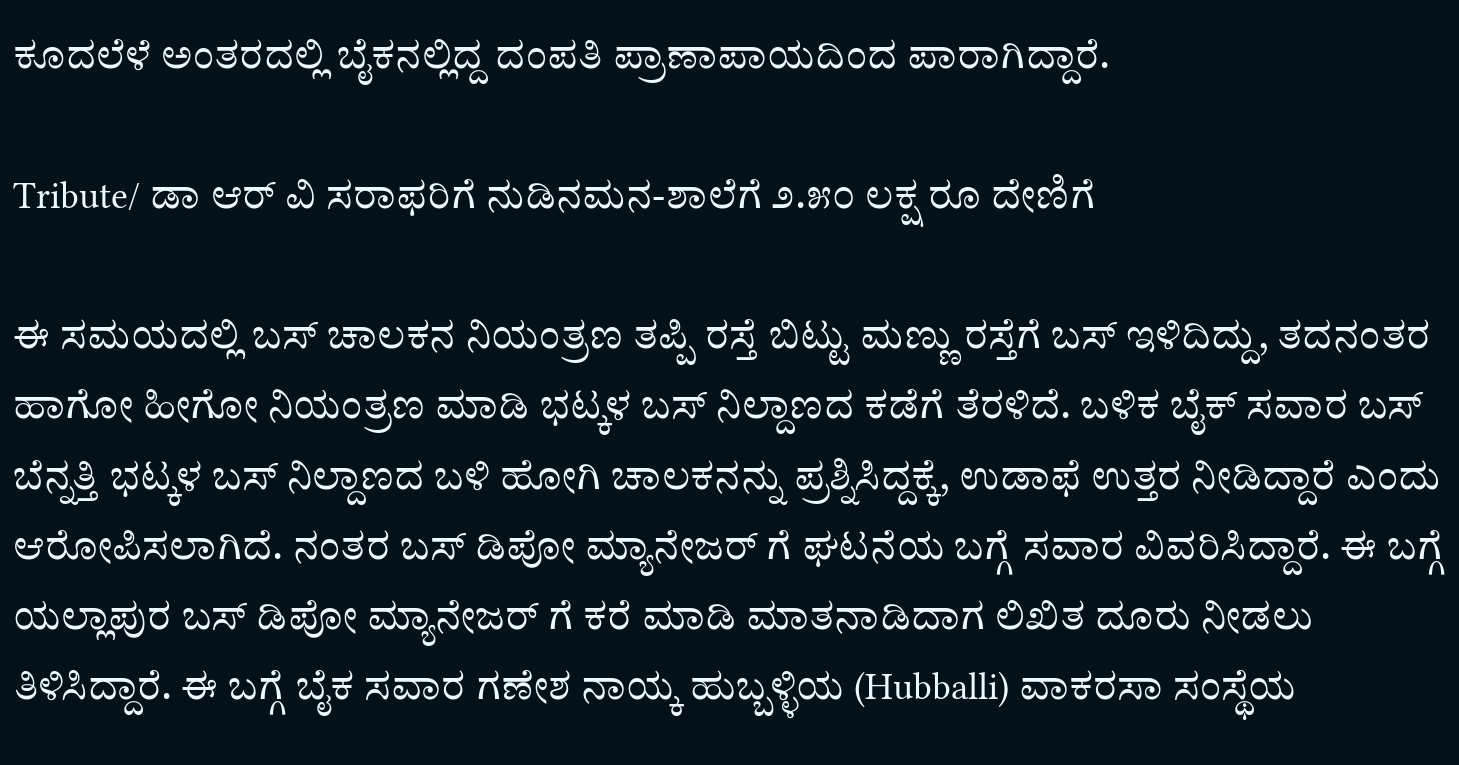ಕೂದಲೆಳೆ ಅಂತರದಲ್ಲಿ ಬೈಕನಲ್ಲಿದ್ದ ದಂಪತಿ ಪ್ರಾಣಾಪಾಯದಿಂದ ಪಾರಾಗಿದ್ದಾರೆ.

Tribute/ ಡಾ ಆರ್ ವಿ ಸರಾಫರಿಗೆ ನುಡಿನಮನ-ಶಾಲೆಗೆ ೨.೫೦ ಲಕ್ಷ ರೂ ದೇಣಿಗೆ

ಈ ಸಮಯದಲ್ಲಿ ಬಸ್ ಚಾಲಕನ ನಿಯಂತ್ರಣ ತಪ್ಪಿ ರಸ್ತೆ ಬಿಟ್ಟು ಮಣ್ಣು ರಸ್ತೆಗೆ ಬಸ್ ಇಳಿದಿದ್ದು, ತದನಂತರ ಹಾಗೋ ಹೀಗೋ‌ ನಿಯಂತ್ರಣ ಮಾಡಿ ಭಟ್ಕಳ‌ ಬಸ್ ನಿಲ್ದಾಣದ ಕಡೆಗೆ ತೆರಳಿದೆ. ಬಳಿಕ ಬೈಕ್ ಸವಾರ ಬಸ್ ಬೆನ್ನತ್ತಿ ಭಟ್ಕಳ ಬಸ್ ನಿಲ್ದಾಣದ ಬಳಿ ಹೋಗಿ ಚಾಲಕನನ್ನು ಪ್ರಶ್ನಿಸಿದ್ದಕ್ಕೆ, ಉಡಾಫೆ ಉತ್ತರ ನೀಡಿದ್ದಾರೆ ಎಂದು ಆರೋಪಿಸಲಾಗಿದೆ. ನಂತರ ಬಸ್ ಡಿಪೋ ಮ್ಯಾನೇಜರ್ ಗೆ ಘಟನೆಯ ಬಗ್ಗೆ ಸವಾರ ವಿವರಿಸಿದ್ದಾರೆ. ಈ ಬಗ್ಗೆ ಯಲ್ಲಾಪುರ ಬಸ್ ಡಿಪೋ ಮ್ಯಾನೇಜರ್ ಗೆ ಕರೆ ಮಾಡಿ ಮಾತನಾಡಿದಾಗ ಲಿಖಿತ ದೂರು ನೀಡಲು ತಿಳಿಸಿದ್ದಾರೆ. ಈ ಬಗ್ಗೆ ಬೈಕ ಸವಾರ ಗಣೇಶ ನಾಯ್ಕ ಹುಬ್ಬಳ್ಳಿಯ (Hubballi) ವಾಕರಸಾ ಸಂಸ್ಥೆಯ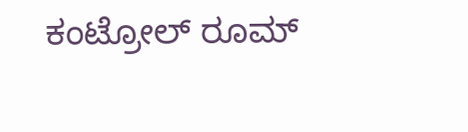ಕಂಟ್ರೋಲ್ ರೂಮ್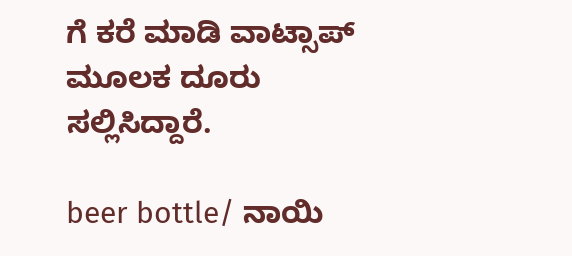ಗೆ ಕರೆ ಮಾಡಿ ವಾಟ್ಸಾಪ್ ಮೂಲಕ ದೂರು ಸಲ್ಲಿಸಿದ್ದಾರೆ.

beer bottle/ ನಾಯಿ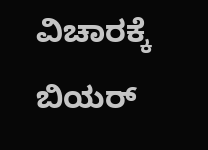ವಿಚಾರಕ್ಕೆ ಬಿಯರ್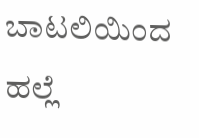ಬಾಟಲಿಯಿಂದ ಹಲ್ಲೆ